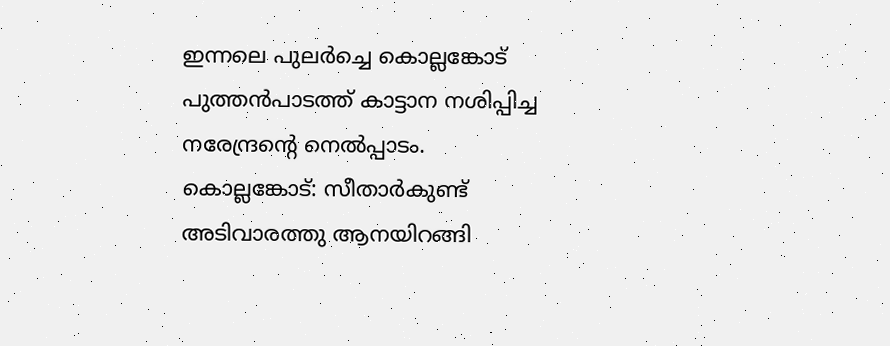ഇന്നലെ പുലർച്ചെ കൊല്ലങ്കോട് പുത്തൻപാടത്ത് കാട്ടാന നശിപ്പിച്ച നരേന്ദ്രന്റെ നെൽപ്പാടം.
കൊല്ലങ്കോട്: സീതാർകുണ്ട് അടിവാരത്തു ആനയിറങ്ങി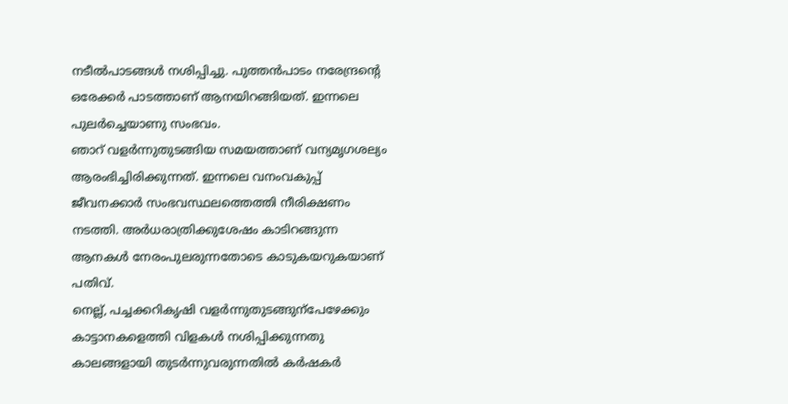നടീൽപാടങ്ങൾ നശിപ്പിച്ചു. പുത്തൻപാടം നരേന്ദ്രന്റെ ഒരേക്കർ പാടത്താണ് ആനയിറങ്ങിയത്. ഇന്നലെ പുലർച്ചെയാണു സംഭവം.
ഞാറ് വളർന്നുതുടങ്ങിയ സമയത്താണ് വന്യമൃഗശല്യം ആരംഭിച്ചിരിക്കുന്നത്. ഇന്നലെ വനംവകുപ്പ് ജീവനക്കാർ സംഭവസ്ഥലത്തെത്തി നീരിക്ഷണം നടത്തി. അർധരാത്രിക്കുശേഷം കാടിറങ്ങുന്ന ആനകൾ നേരംപുലരുന്നതോടെ കാടുകയറുകയാണ് പതിവ്.
നെല്ല്, പച്ചക്കറികൃഷി വളർന്നുതുടങ്ങുന്പേഴേക്കും കാട്ടാനകളെത്തി വിളകൾ നശിപ്പിക്കുന്നതു കാലങ്ങളായി തുടർന്നുവരുന്നതിൽ കർഷകർ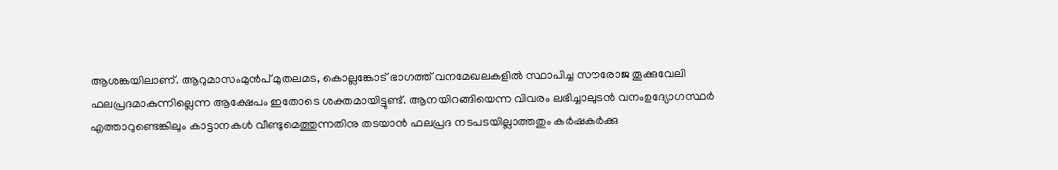ആശങ്കയിലാണ്. ആറുമാസംമുൻപ് മുതലമട, കൊല്ലങ്കോട് ഭാഗത്ത് വനമേഖലകളിൽ സ്ഥാപിച്ച സൗരോജ തൂക്കുവേലി ഫലപ്രദമാകുന്നില്ലെന്ന ആക്ഷേപം ഇതോടെ ശക്തമായിട്ടുണ്ട്. ആനയിറങ്ങിയെന്ന വിവരം ലഭിച്ചാലുടൻ വനംഉദ്യോഗസ്ഥർ എത്താറുണ്ടെങ്കിലും കാട്ടാനകൾ വീണ്ടുമെത്തുന്നതിനു തടയാൻ ഫലപ്രദ നടപടയില്ലാത്തതും കർഷകർക്കു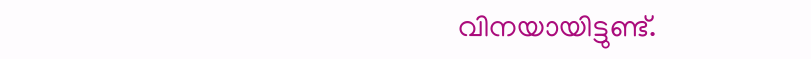വിനയായിട്ടുണ്ട്.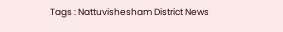Tags : Nattuvishesham District News